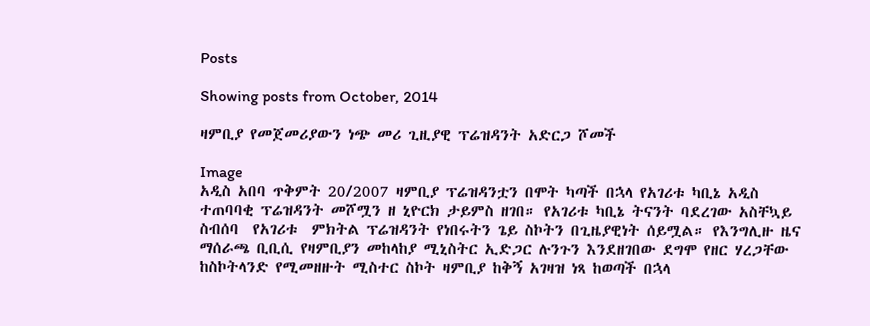Posts

Showing posts from October, 2014

ዛምቢያ የመጀመሪያውን ነጭ መሪ ጊዚያዊ ፕሬዝዳንት አድርጋ ሾመች

Image
አዲስ አበባ ጥቅምት 20/2007 ዛምቢያ ፕሬዝዳንቷን በሞት ካጣች በኋላ የአገሪቱ ካቢኔ አዲስ ተጠባባቂ ፕሬዝዳንት መሾሟን ዘ ኒዮርክ ታይምስ ዘገበ። የአገሪቱ ካቢኔ ትናንት ባደረገው አስቸኳይ ስብሰባ  የአገሪቱ  ምክትል ፕሬዝዳንት የነበሩትን ጌይ ስኮትን በጊዜያዊነት ሰይሟል። የእንግሊዙ ዜና ማሰራጫ ቢቢሲ የዛምቢያን መከላከያ ሚኒስትር ኢድጋር ሉንጉን እንደዘገበው ደግሞ የዘር ሃረጋቸው ከስኮትላንድ የሚመዘዙት ሚስተር ስኮት ዛምቢያ ከቅኝ አገዛዝ ነጻ ከወጣች በኋላ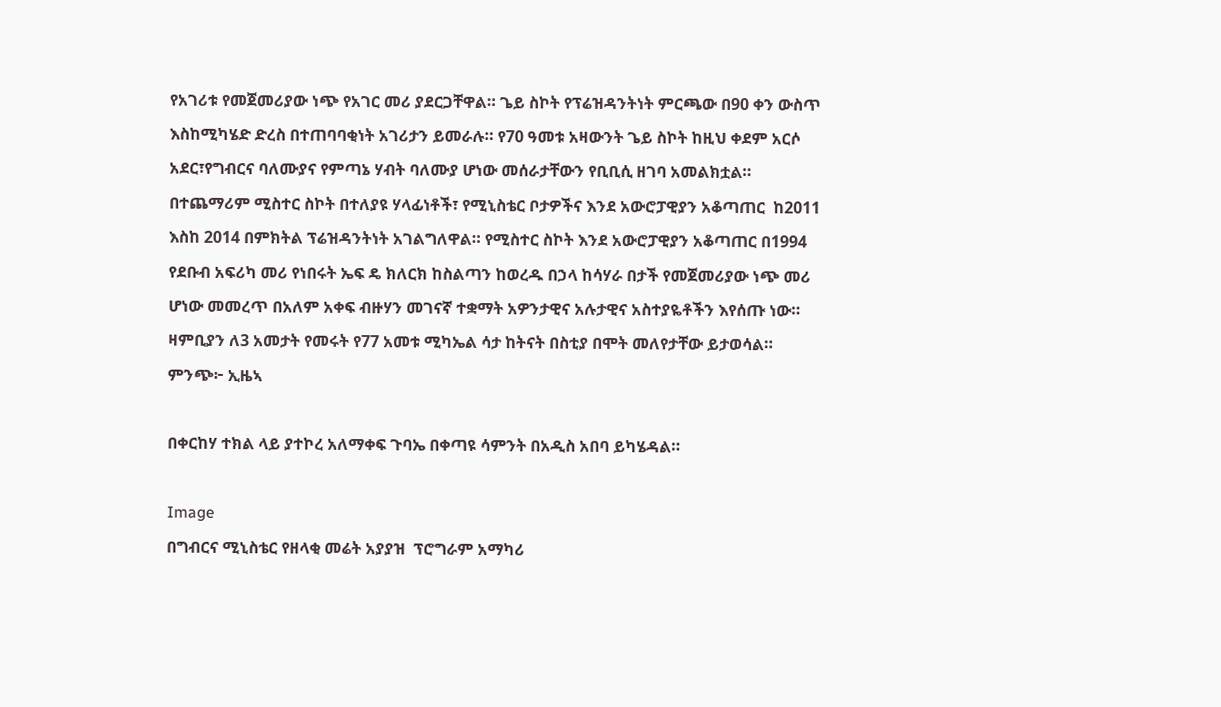የአገሪቱ የመጀመሪያው ነጭ የአገር መሪ ያደርጋቸዋል። ጌይ ስኮት የፕሬዝዳንትነት ምርጫው በ90 ቀን ውስጥ እስከሚካሄድ ድረስ በተጠባባቂነት አገሪታን ይመራሉ። የ70 ዓመቱ አዛውንት ጌይ ስኮት ከዚህ ቀደም አርሶ አደር፣የግብርና ባለሙያና የምጣኔ ሃብት ባለሙያ ሆነው መሰራታቸውን የቢቢሲ ዘገባ አመልክቷል። በተጨማሪም ሚስተር ስኮት በተለያዩ ሃላፊነቶች፣ የሚኒስቴር ቦታዎችና እንደ አውሮፓዊያን አቆጣጠር  ከ2011 እስከ 2014 በምክትል ፕሬዝዳንትነት አገልግለዋል። የሚስተር ስኮት እንደ አውሮፓዊያን አቆጣጠር በ1994 የደቡብ አፍሪካ መሪ የነበሩት ኤፍ ዴ ክለርክ ከስልጣን ከወረዱ በኃላ ከሳሃራ በታች የመጀመሪያው ነጭ መሪ ሆነው መመረጥ በአለም አቀፍ ብዙሃን መገናኛ ተቋማት አዎንታዊና አሉታዊና አስተያዬቶችን እየሰጡ ነው። ዛምቢያን ለ3 አመታት የመሩት የ77 አመቱ ሚካኤል ሳታ ከትናት በስቲያ በሞት መለየታቸው ይታወሳል። ምንጭ፦ ኢዜኣ

በቀርከሃ ተክል ላይ ያተኮረ አለማቀፍ ጉባኤ በቀጣዩ ሳምንት በአዲስ አበባ ይካሄዳል።

Image
በግብርና ሚኒስቴር የዘላቂ መሬት አያያዝ  ፕሮግራም አማካሪ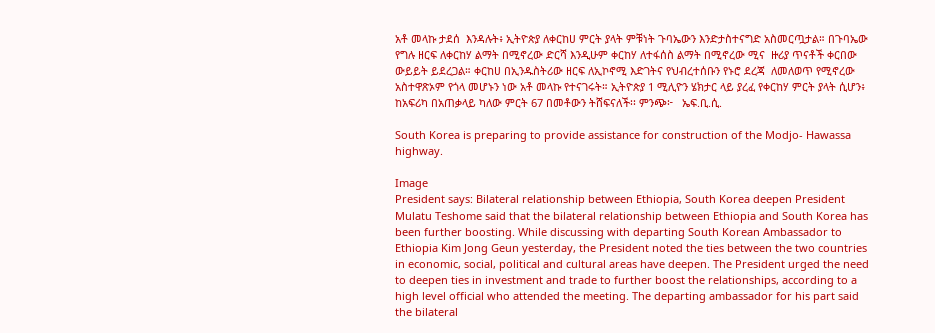አቶ መላኩ ታደሰ  እንዳሉት፥ ኢትዮጵያ ለቀርከሀ ምርት ያላት ምቹነት ጉባኤውን እንድታስተናግድ አስመርጧታል። በጉባኤው የግሉ ዘርፍ ለቀርከሃ ልማት በሚኖረው ድርሻ እንዲሁም ቀርከሃ ለተፋሰስ ልማት በሚኖረው ሚና  ዙሪያ ጥናቶች ቀርበው ውይይት ይደረጋል። ቀርከሀ በኢንዱስትሪው ዘርፍ ለኢኮኖሚ እድገትና የህብረተሰቡን የኑሮ ደረጃ  ለመለወጥ የሚኖረው አስተዋጽኦም የጎላ መሆኑን ነው አቶ መላኩ የተናገሩት። ኢትዮጵያ 1 ሚሊዮን ሄክታር ላይ ያረፈ የቀርከሃ ምርት ያላት ሲሆን፥ ከአፍሪካ በአጠቃላይ ካለው ምርት 67 በመቶውን ትሸፍናለች፡፡ ምንጭ፦   ኤፍ.ቢ.ሲ.

South Korea is preparing to provide assistance for construction of the Modjo- Hawassa highway.

Image
President says: Bilateral relationship between Ethiopia, South Korea deepen President Mulatu Teshome said that the bilateral relationship between Ethiopia and South Korea has been further boosting. While discussing with departing South Korean Ambassador to Ethiopia Kim Jong Geun yesterday, the President noted the ties between the two countries in economic, social, political and cultural areas have deepen. The President urged the need to deepen ties in investment and trade to further boost the relationships, according to a high level official who attended the meeting. The departing ambassador for his part said the bilateral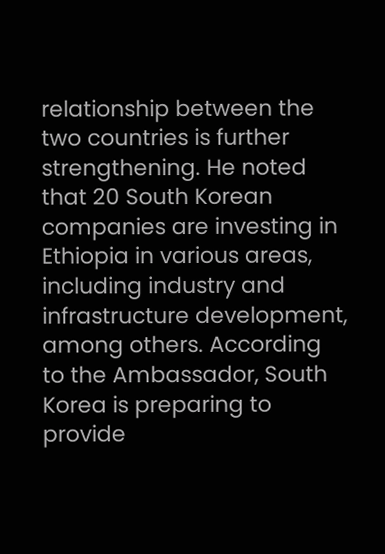relationship between the two countries is further strengthening. He noted that 20 South Korean companies are investing in Ethiopia in various areas, including industry and infrastructure development, among others. According to the Ambassador, South Korea is preparing to provide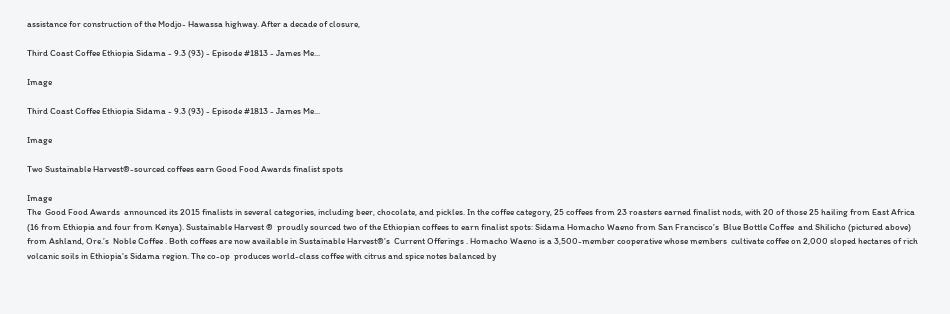assistance for construction of the Modjo- Hawassa highway. After a decade of closure,

Third Coast Coffee Ethiopia Sidama - 9.3 (93) - Episode #1813 - James Me...

Image

Third Coast Coffee Ethiopia Sidama - 9.3 (93) - Episode #1813 - James Me...

Image

Two Sustainable Harvest®-sourced coffees earn Good Food Awards finalist spots

Image
The  Good Food Awards  announced its 2015 finalists in several categories, including beer, chocolate, and pickles. In the coffee category, 25 coffees from 23 roasters earned finalist nods, with 20 of those 25 hailing from East Africa (16 from Ethiopia and four from Kenya). Sustainable Harvest ®  proudly sourced two of the Ethiopian coffees to earn finalist spots: Sidama Homacho Waeno from San Francisco’s  Blue Bottle Coffee  and Shilicho (pictured above) from Ashland, Ore.’s  Noble Coffee . Both coffees are now available in Sustainable Harvest®’s  Current Offerings . Homacho Waeno is a 3,500-member cooperative whose members  cultivate coffee on 2,000 sloped hectares of rich volcanic soils in Ethiopia’s Sidama region. The co-op  produces world-class coffee with citrus and spice notes balanced by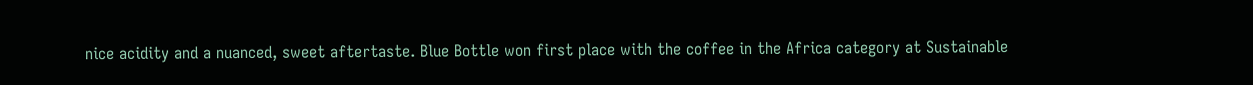nice acidity and a nuanced, sweet aftertaste. Blue Bottle won first place with the coffee in the Africa category at Sustainable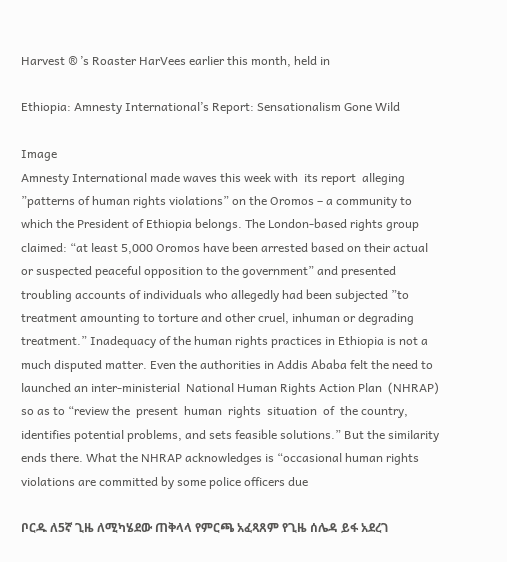Harvest ® ’s Roaster HarVees earlier this month, held in

Ethiopia: Amnesty International’s Report: Sensationalism Gone Wild

Image
Amnesty International made waves this week with  its report  alleging ”patterns of human rights violations” on the Oromos – a community to which the President of Ethiopia belongs. The London-based rights group claimed: “at least 5,000 Oromos have been arrested based on their actual or suspected peaceful opposition to the government” and presented troubling accounts of individuals who allegedly had been subjected ”to treatment amounting to torture and other cruel, inhuman or degrading treatment.” Inadequacy of the human rights practices in Ethiopia is not a much disputed matter. Even the authorities in Addis Ababa felt the need to launched an inter-ministerial  National Human Rights Action Plan  (NHRAP) so as to “review the  present  human  rights  situation  of  the country, identifies potential problems, and sets feasible solutions.” But the similarity ends there. What the NHRAP acknowledges is “occasional human rights violations are committed by some police officers due

ቦርዱ ለ5ኛ ጊዜ ለሚካሄደው ጠቅላላ የምርጫ አፈጻጸም የጊዜ ሰሌዳ ይፋ አደረገ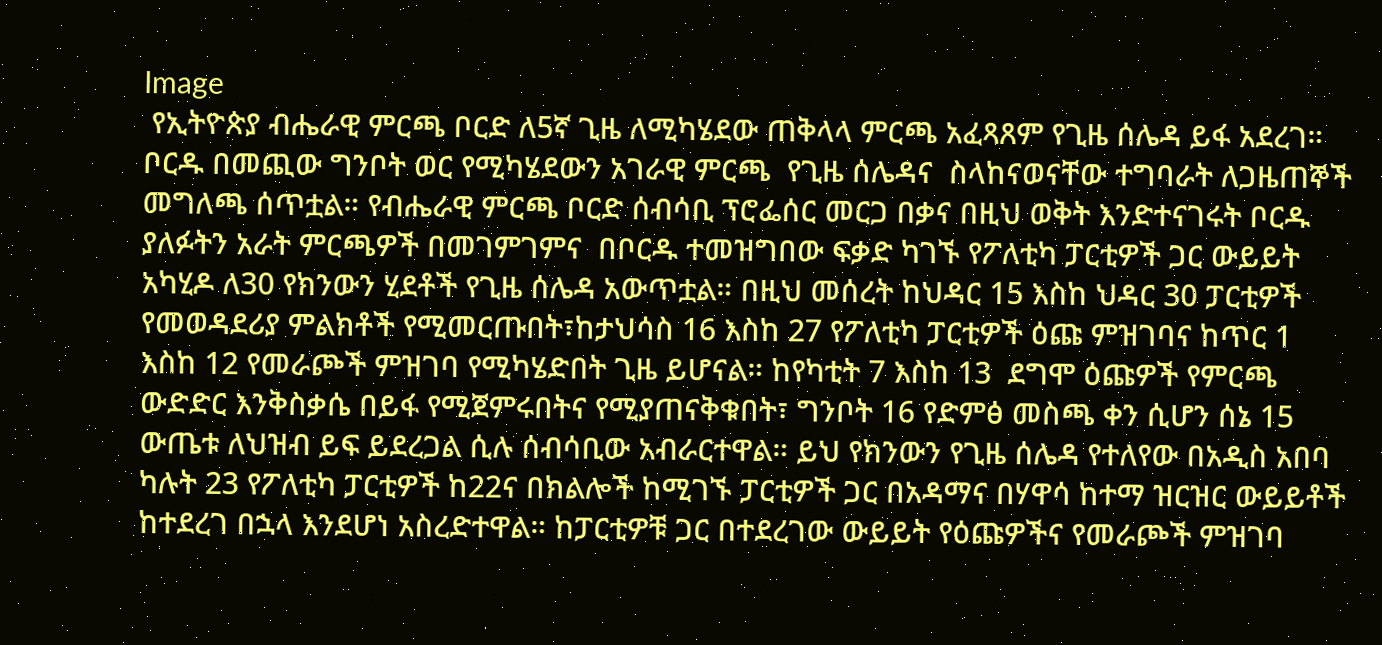Image
 የኢትዮጵያ ብሔራዊ ምርጫ ቦርድ ለ5ኛ ጊዜ ለሚካሄደው ጠቅላላ ምርጫ አፈጻጸም የጊዜ ሰሌዳ ይፋ አደረገ። ቦርዱ በመጪው ግንቦት ወር የሚካሄደውን አገራዊ ምርጫ  የጊዜ ሰሌዳና  ስላከናወናቸው ተግባራት ለጋዜጠኞች መግለጫ ሰጥቷል። የብሔራዊ ምርጫ ቦርድ ሰብሳቢ ፕሮፌሰር መርጋ በቃና በዚህ ወቅት እንድተናገሩት ቦርዱ ያለፉትን አራት ምርጫዎች በመገምገምና  በቦርዱ ተመዝግበው ፍቃድ ካገኙ የፖለቲካ ፓርቲዎች ጋር ውይይት አካሂዶ ለ30 የክንውን ሂደቶች የጊዜ ሰሌዳ አውጥቷል። በዚህ መሰረት ከህዳር 15 እስከ ህዳር 30 ፓርቲዎች የመወዳደሪያ ምልክቶች የሚመርጡበት፣ከታህሳስ 16 እስከ 27 የፖለቲካ ፓርቲዎች ዕጩ ምዝገባና ከጥር 1 እስከ 12 የመራጮች ምዝገባ የሚካሄድበት ጊዜ ይሆናል። ከየካቲት 7 እስከ 13  ደግሞ ዕጩዎች የምርጫ ውድድር እንቅስቃሴ በይፋ የሚጀምሩበትና የሚያጠናቅቁበት፣ ግንቦት 16 የድምፅ መስጫ ቀን ሲሆን ሰኔ 15 ውጤቱ ለህዝብ ይፍ ይደረጋል ሲሉ ሰብሳቢው አብራርተዋል። ይህ የክንውን የጊዜ ሰሌዳ የተለየው በአዲስ አበባ ካሉት 23 የፖለቲካ ፓርቲዎች ከ22ና በክልሎች ከሚገኙ ፓርቲዎች ጋር በአዳማና በሃዋሳ ከተማ ዝርዝር ውይይቶች ከተደረገ በኋላ እንደሆነ አስረድተዋል። ከፓርቲዎቹ ጋር በተደረገው ውይይት የዕጩዎችና የመራጮች ምዝገባ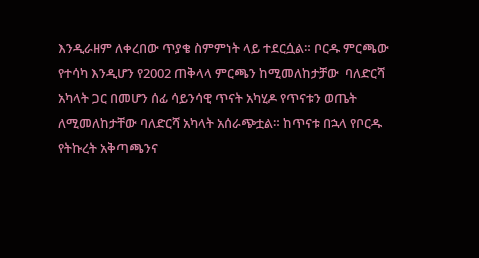እንዲራዘም ለቀረበው ጥያቄ ስምምነት ላይ ተደርሷል። ቦርዱ ምርጫው የተሳካ እንዲሆን የ2002 ጠቅላላ ምርጫን ከሚመለከታቻው  ባለድርሻ አካላት ጋር በመሆን ሰፊ ሳይንሳዊ ጥናት አካሂዶ የጥናቱን ወጤት ለሚመለከታቸው ባለድርሻ አካላት አሰራጭቷል። ከጥናቱ በኋላ የቦርዱ የትኩረት አቅጣጫንና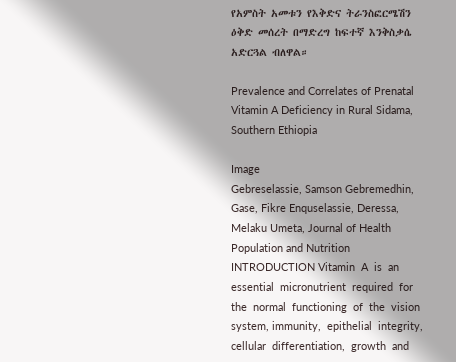የአምስት አመቱን የእቅድና ትራንስፎርሜሽን ዕቅድ መሰረት በማድረግ ከፍተኛ እንቅስቃሴ አድርጓል ብለዋል።

Prevalence and Correlates of Prenatal Vitamin A Deficiency in Rural Sidama, Southern Ethiopia

Image
Gebreselassie, Samson Gebremedhin, Gase, Fikre Enquselassie, Deressa, Melaku Umeta, Journal of Health Population and Nutrition INTRODUCTION Vitamin  A  is  an  essential  micronutrient  required  for  the  normal  functioning  of  the  vision  system, immunity,  epithelial  integrity,  cellular  differentiation,  growth  and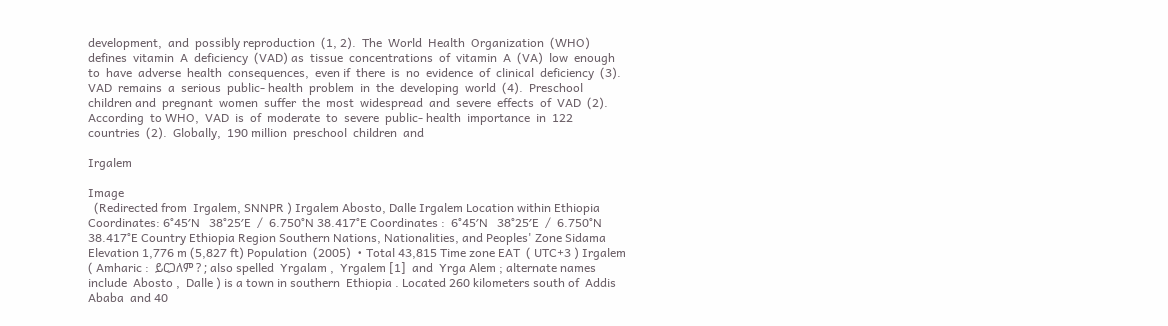development,  and  possibly reproduction  (1, 2).  The  World  Health  Organization  (WHO)  defines  vitamin  A  deficiency  (VAD) as  tissue  concentrations  of  vitamin  A  (VA)  low  enough  to  have  adverse  health  consequences,  even if  there  is  no  evidence  of  clinical  deficiency  (3). VAD  remains  a  serious  public- health  problem  in  the  developing  world  (4).  Preschool  children and  pregnant  women  suffer  the  most  widespread  and  severe  effects  of  VAD  (2).  According  to WHO,  VAD  is  of  moderate  to  severe  public- health  importance  in  122  countries  (2).  Globally,  190 million  preschool  children  and

Irgalem

Image
  (Redirected from  Irgalem, SNNPR ) Irgalem Abosto, Dalle Irgalem Location within Ethiopia Coordinates: 6°45′N   38°25′E  /  6.750°N 38.417°E Coordinates :  6°45′N   38°25′E  /  6.750°N 38.417°E Country Ethiopia Region Southern Nations, Nationalities, and Peoples' Zone Sidama Elevation 1,776 m (5,827 ft) Population  (2005)  • Total 43,815 Time zone EAT  ( UTC+3 ) Irgalem  ( Amharic :  ይርጋለም ? ; also spelled  Yrgalam ,  Yrgalem [1]  and  Yrga Alem ; alternate names include  Abosto ,  Dalle ) is a town in southern  Ethiopia . Located 260 kilometers south of  Addis Ababa  and 40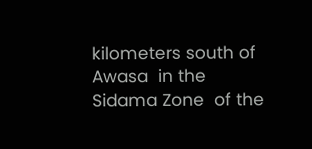kilometers south of  Awasa  in the  Sidama Zone  of the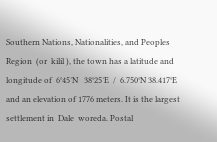Southern Nations, Nationalities, and Peoples Region  (or  kilil ), the town has a latitude and longitude of  6°45′N   38°25′E  /  6.750°N 38.417°E  and an elevation of 1776 meters. It is the largest settlement in  Dale  woreda. Postal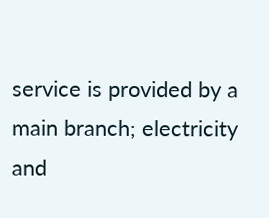service is provided by a main branch; electricity and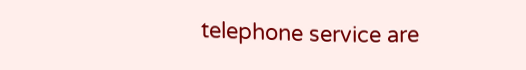telephone service are